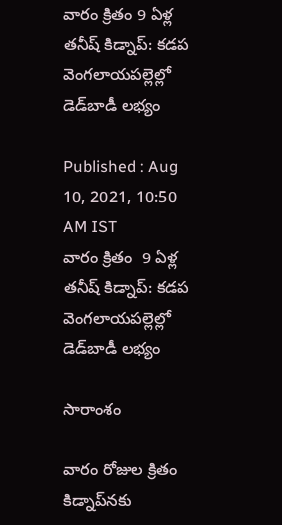వారం క్రితం 9 ఏళ్ల తనీష్ కిడ్నాప్: కడప వెంగలాయపల్లెల్లో డెడ్‌బాడీ లభ్యం

Published : Aug 10, 2021, 10:50 AM IST
వారం క్రితం  9 ఏళ్ల తనీష్ కిడ్నాప్: కడప వెంగలాయపల్లెల్లో డెడ్‌బాడీ లభ్యం

సారాంశం

వారం రోజుల క్రితం కిడ్నాప్‌నకు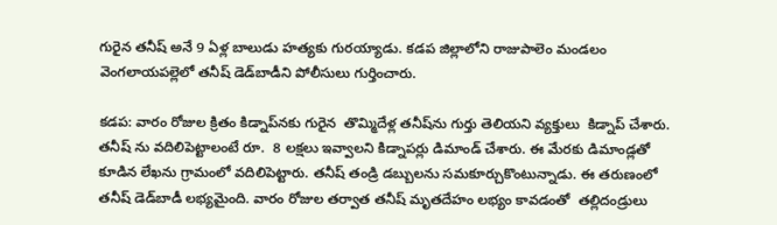గురైన తనీష్ అనే 9 ఏళ్ల బాలుడు హత్యకు గురయ్యాడు. కడప జిల్లాలోని రాజుపాలెం మండలం వెంగలాయపల్లెలో తనీష్ డెడ్‌బాడీని పోలీసులు గుర్తించారు.

కడప: వారం రోజుల క్రితం కిడ్నాప్‌నకు గురైన  తొమ్మిదేళ్ల తనీష్‌ను గుర్తు తెలియని వ్యక్తులు  కిడ్నాప్ చేశారు. తనీష్ ను వదిలిపెట్టాలంటే రూ.  8 లక్షలు ఇవ్వాలని కిడ్నాపర్లు డిమాండ్ చేశారు. ఈ మేరకు డిమాండ్లతో కూడిన లేఖను గ్రామంలో వదిలిపెట్టారు. తనీష్ తండ్రి డబ్బులను సమకూర్చుకొంటున్నాడు. ఈ తరుణంలో తనీష్ డెడ్‌బాడీ లభ్యమైంది. వారం రోజుల తర్వాత తనీష్ మృతదేహం లభ్యం కావడంతో  తల్లిదండ్రులు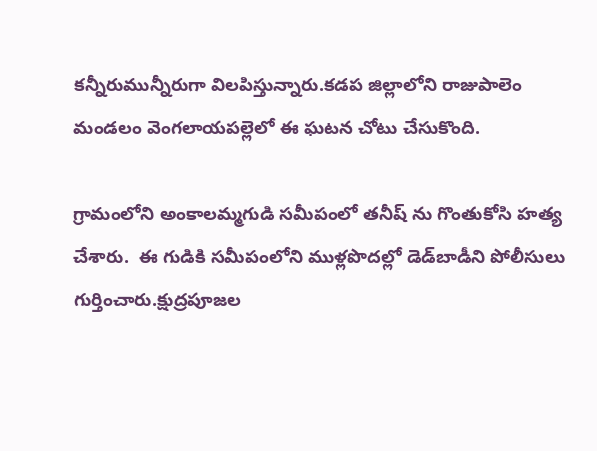కన్నీరుమున్నీరుగా విలపిస్తున్నారు.కడప జిల్లాలోని రాజుపాలెం మండలం వెంగలాయపల్లెలో ఈ ఘటన చోటు చేసుకొంది.

గ్రామంలోని అంకాలమ్మగుడి సమీపంలో తనీష్‌ ను గొంతుకోసి హత్య చేశారు.  ఈ గుడికి సమీపంలోని ముళ్లపొదల్లో డెడ్‌బాడీని పోలీసులు గుర్తించారు.క్షుద్రపూజల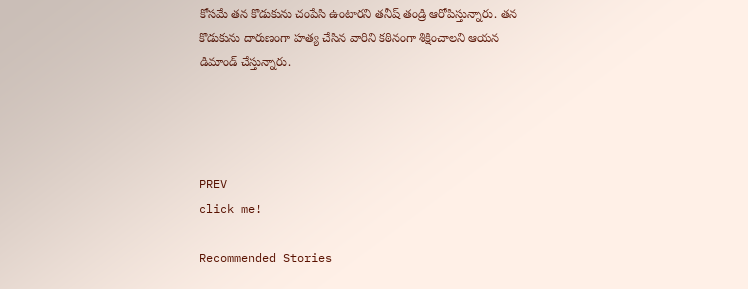కోసమే తన కొడుకును చంపేసి ఉంటారని తనీష్ తండ్రి ఆరోపిస్తున్నారు. తన కొడుకును దారుణంగా హత్య చేసిన వారిని కఠినంగా శిక్షించాలని ఆయన డిమాండ్ చేస్తున్నారు.




PREV
click me!

Recommended Stories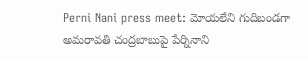Perni Nani press meet: మోయ‌లేని గుదిబండగా అమ‌రావ‌తి చంద్రబాబుపై పేర్నినాని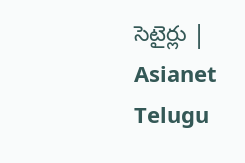సెటైర్లు | Asianet Telugu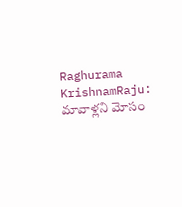Raghurama KrishnamRaju: మావాళ్లని మోసం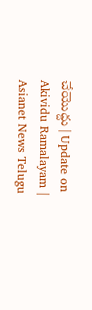చేయొద్దు | Update on Akividu Ramalayam | Asianet News Telugu